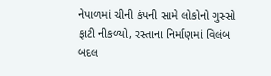નેપાળમાં ચીની કંપની સામે લોકોનો ગુસ્સો ફાટી નીકળ્યો, રસ્તાના નિર્માણમાં વિલંબ બદલ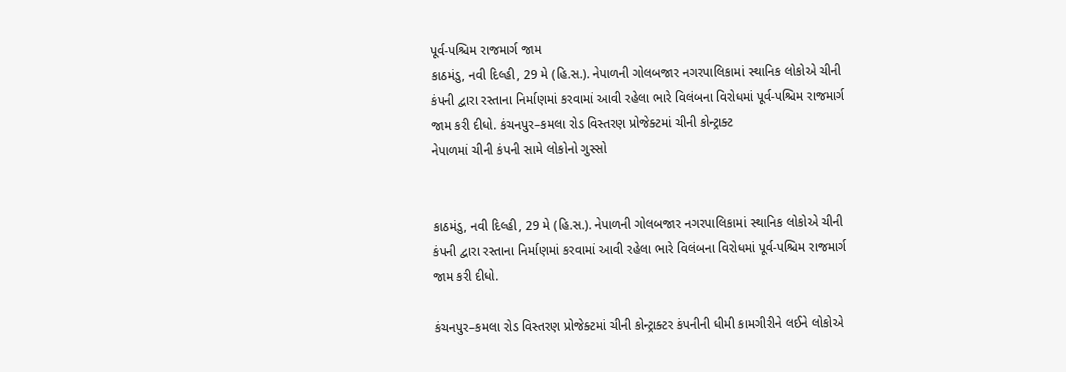પૂર્વ-પશ્ચિમ રાજમાર્ગ જામ
કાઠમંડુ, નવી દિલ્હી, 29 મે (હિ.સ.). નેપાળની ગોલબજાર નગરપાલિકામાં સ્થાનિક લોકોએ ચીની કંપની દ્વારા રસ્તાના નિર્માણમાં કરવામાં આવી રહેલા ભારે વિલંબના વિરોધમાં પૂર્વ-પશ્ચિમ રાજમાર્ગ જામ કરી દીધો. કંચનપુર–કમલા રોડ વિસ્તરણ પ્રોજેક્ટમાં ચીની કોન્ટ્રાક્ટ
નેપાળમાં ચીની કંપની સામે લોકોનો ગુસ્સો


કાઠમંડુ, નવી દિલ્હી, 29 મે (હિ.સ.). નેપાળની ગોલબજાર નગરપાલિકામાં સ્થાનિક લોકોએ ચીની કંપની દ્વારા રસ્તાના નિર્માણમાં કરવામાં આવી રહેલા ભારે વિલંબના વિરોધમાં પૂર્વ-પશ્ચિમ રાજમાર્ગ જામ કરી દીધો.

કંચનપુર–કમલા રોડ વિસ્તરણ પ્રોજેક્ટમાં ચીની કોન્ટ્રાક્ટર કંપનીની ધીમી કામગીરીને લઈને લોકોએ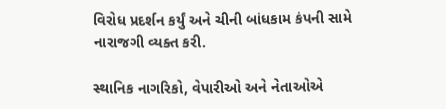વિરોધ પ્રદર્શન કર્યું અને ચીની બાંધકામ કંપની સામે નારાજગી વ્યક્ત કરી.

સ્થાનિક નાગરિકો, વેપારીઓ અને નેતાઓએ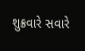શુક્રવારે સવારે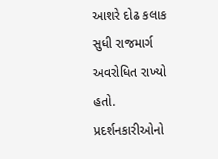આશરે દોઢ કલાક સુધી રાજમાર્ગ અવરોધિત રાખ્યો હતો. પ્રદર્શનકારીઓનો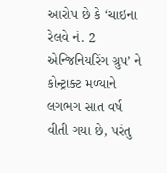આરોપ છે કે ‘ચાઇના રેલવે નં. 2 એન્જિનિયરિંગ ગ્રુપ’ ને કોન્ટ્રાક્ટ મળ્યાને લગભગ સાત વર્ષ વીતી ગયા છે, પરંતુ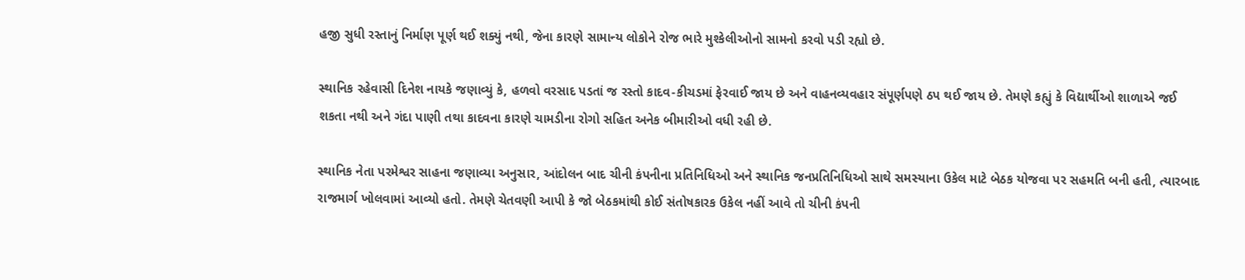હજી સુધી રસ્તાનું નિર્માણ પૂર્ણ થઈ શક્યું નથી, જેના કારણે સામાન્ય લોકોને રોજ ભારે મુશ્કેલીઓનો સામનો કરવો પડી રહ્યો છે.

સ્થાનિક રહેવાસી દિનેશ નાયકે જણાવ્યું કે, હળવો વરસાદ પડતાં જ રસ્તો કાદવ-કીચડમાં ફેરવાઈ જાય છે અને વાહનવ્યવહાર સંપૂર્ણપણે ઠપ થઈ જાય છે. તેમણે કહ્યું કે વિદ્યાર્થીઓ શાળાએ જઈ શકતા નથી અને ગંદા પાણી તથા કાદવના કારણે ચામડીના રોગો સહિત અનેક બીમારીઓ વધી રહી છે.

સ્થાનિક નેતા પરમેશ્વર સાહના જણાવ્યા અનુસાર, આંદોલન બાદ ચીની કંપનીના પ્રતિનિધિઓ અને સ્થાનિક જનપ્રતિનિધિઓ સાથે સમસ્યાના ઉકેલ માટે બેઠક યોજવા પર સહમતિ બની હતી, ત્યારબાદ રાજમાર્ગ ખોલવામાં આવ્યો હતો. તેમણે ચેતવણી આપી કે જો બેઠકમાંથી કોઈ સંતોષકારક ઉકેલ નહીં આવે તો ચીની કંપની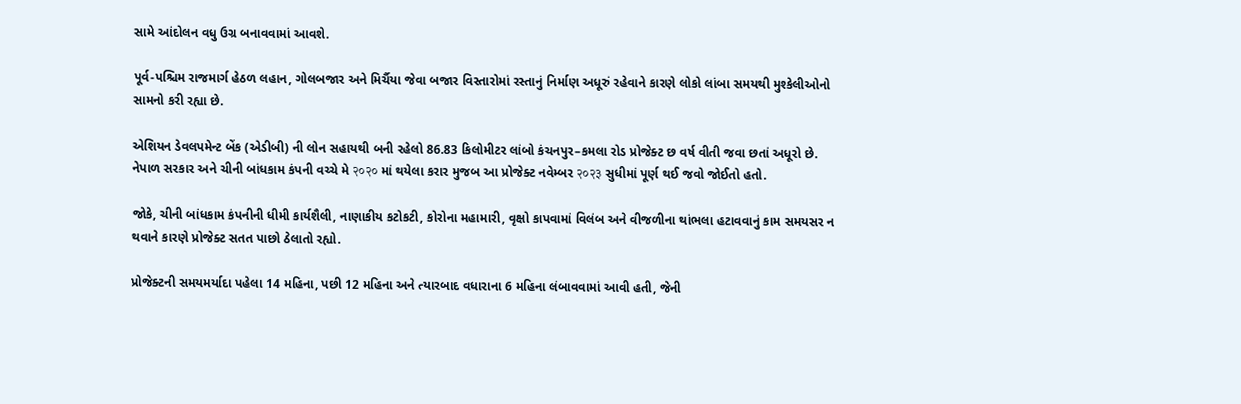સામે આંદોલન વધુ ઉગ્ર બનાવવામાં આવશે.

પૂર્વ-પશ્ચિમ રાજમાર્ગ હેઠળ લહાન, ગોલબજાર અને મિર્ચૈયા જેવા બજાર વિસ્તારોમાં રસ્તાનું નિર્માણ અધૂરું રહેવાને કારણે લોકો લાંબા સમયથી મુશ્કેલીઓનો સામનો કરી રહ્યા છે.

એશિયન ડેવલપમેન્ટ બેંક (એડીબી) ની લોન સહાયથી બની રહેલો 86.83 કિલોમીટર લાંબો કંચનપુર–કમલા રોડ પ્રોજેક્ટ છ વર્ષ વીતી જવા છતાં અધૂરો છે. નેપાળ સરકાર અને ચીની બાંધકામ કંપની વચ્ચે મે २०२० માં થયેલા કરાર મુજબ આ પ્રોજેક્ટ નવેમ્બર २०२३ સુધીમાં પૂર્ણ થઈ જવો જોઈતો હતો.

જોકે, ચીની બાંધકામ કંપનીની ધીમી કાર્યશૈલી, નાણાકીય કટોકટી, કોરોના મહામારી, વૃક્ષો કાપવામાં વિલંબ અને વીજળીના થાંભલા હટાવવાનું કામ સમયસર ન થવાને કારણે પ્રોજેક્ટ સતત પાછો ઠેલાતો રહ્યો.

પ્રોજેક્ટની સમયમર્યાદા પહેલા 14 મહિના, પછી 12 મહિના અને ત્યારબાદ વધારાના 6 મહિના લંબાવવામાં આવી હતી, જેની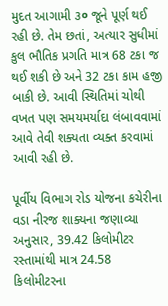મુદત આગામી ૩० જૂને પૂર્ણ થઈ રહી છે. તેમ છતાં, અત્યાર સુધીમાં કુલ ભૌતિક પ્રગતિ માત્ર 68 ટકા જ થઈ શકી છે અને 32 ટકા કામ હજી બાકી છે. આવી સ્થિતિમાં ચોથી વખત પણ સમયમર્યાદા લંબાવવામાં આવે તેવી શક્યતા વ્યક્ત કરવામાં આવી રહી છે.

પૂર્વીય વિભાગ રોડ યોજના કચેરીના વડા નીરજ શાક્યના જણાવ્યા અનુસાર, 39.42 કિલોમીટર રસ્તામાંથી માત્ર 24.58 કિલોમીટરના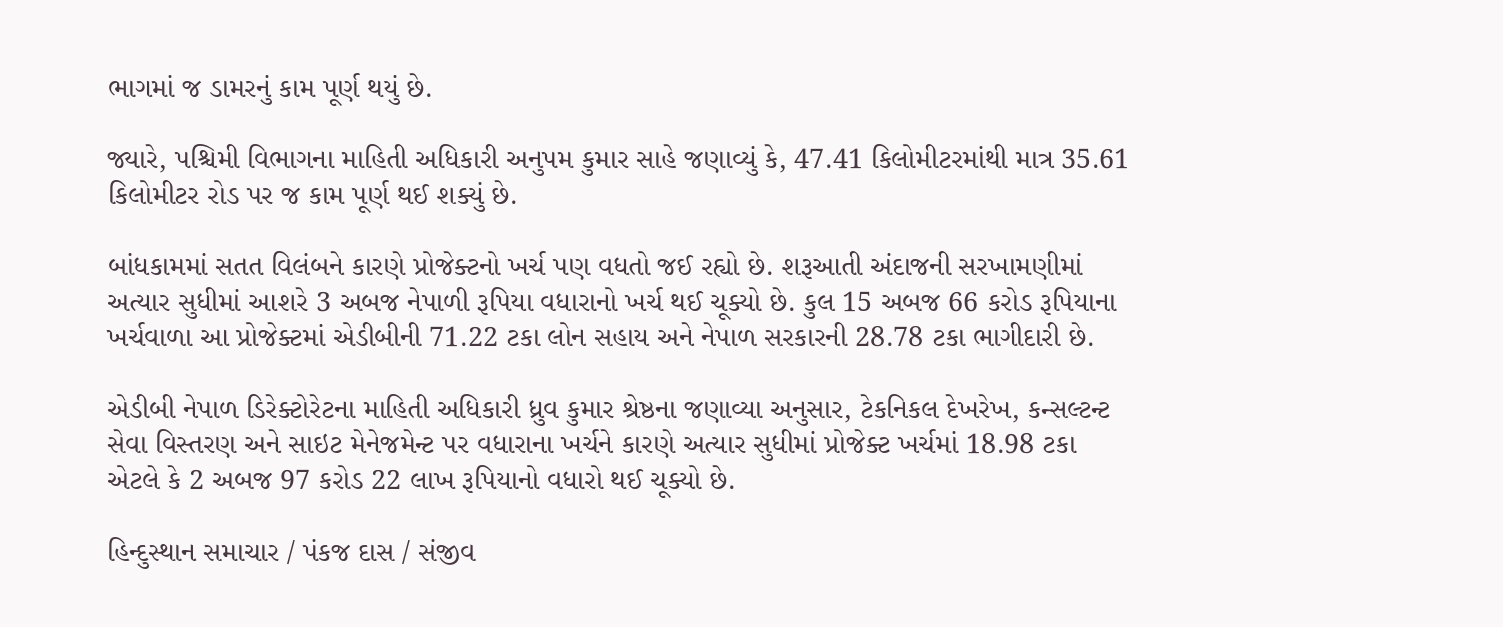ભાગમાં જ ડામરનું કામ પૂર્ણ થયું છે.

જ્યારે, પશ્ચિમી વિભાગના માહિતી અધિકારી અનુપમ કુમાર સાહે જણાવ્યું કે, 47.41 કિલોમીટરમાંથી માત્ર 35.61 કિલોમીટર રોડ પર જ કામ પૂર્ણ થઈ શક્યું છે.

બાંધકામમાં સતત વિલંબને કારણે પ્રોજેક્ટનો ખર્ચ પણ વધતો જઈ રહ્યો છે. શરૂઆતી અંદાજની સરખામણીમાં અત્યાર સુધીમાં આશરે 3 અબજ નેપાળી રૂપિયા વધારાનો ખર્ચ થઈ ચૂક્યો છે. કુલ 15 અબજ 66 કરોડ રૂપિયાના ખર્ચવાળા આ પ્રોજેક્ટમાં એડીબીની 71.22 ટકા લોન સહાય અને નેપાળ સરકારની 28.78 ટકા ભાગીદારી છે.

એડીબી નેપાળ ડિરેક્ટોરેટના માહિતી અધિકારી ધ્રુવ કુમાર શ્રેષ્ઠના જણાવ્યા અનુસાર, ટેકનિકલ દેખરેખ, કન્સલ્ટન્ટ સેવા વિસ્તરણ અને સાઇટ મેનેજમેન્ટ પર વધારાના ખર્ચને કારણે અત્યાર સુધીમાં પ્રોજેક્ટ ખર્ચમાં 18.98 ટકા એટલે કે 2 અબજ 97 કરોડ 22 લાખ રૂપિયાનો વધારો થઈ ચૂક્યો છે.

હિન્દુસ્થાન સમાચાર / પંકજ દાસ / સંજીવ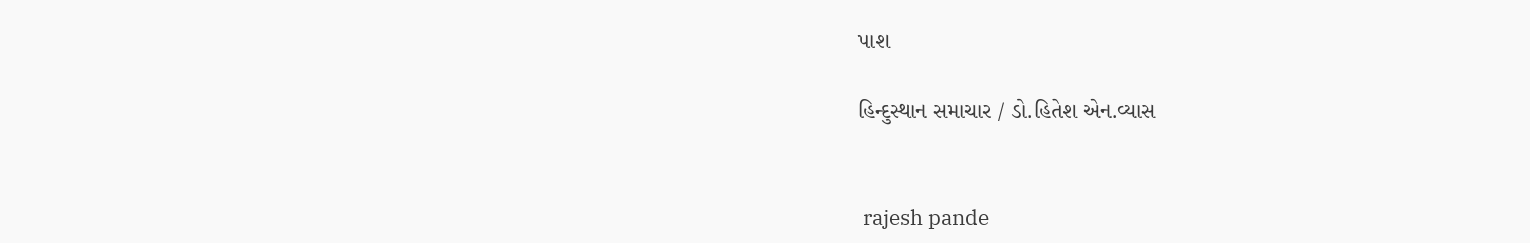પાશ

હિન્દુસ્થાન સમાચાર / ડો.હિતેશ એન.વ્યાસ


 rajesh pande